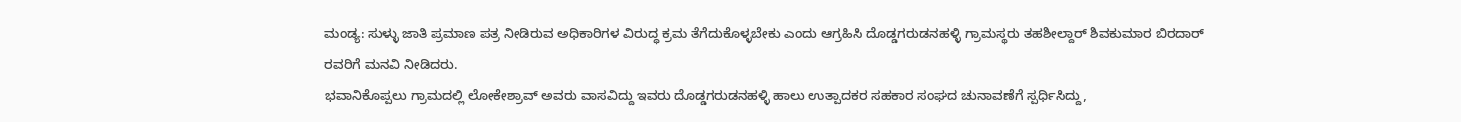ಮಂಡ್ಯ: ಸುಳ್ಳು ಜಾತಿ ಪ್ರಮಾಣ ಪತ್ರ ನೀಡಿರುವ ಅಧಿಕಾರಿಗಳ ವಿರುದ್ಧ ಕ್ರಮ ತೆಗೆದುಕೊಳ್ಳಬೇಕು ಎಂದು ಆಗ್ರಹಿಸಿ ದೊಡ್ಡಗರುಡನಹಳ್ಳಿ ಗ್ರಾಮಸ್ಥರು ತಹಶೀಲ್ದಾರ್ ಶಿವಕುಮಾರ ಬಿರದಾರ್ ರವರಿಗೆ ಮನವಿ ನೀಡಿದರು.
ಭವಾನಿಕೊಪ್ಪಲು ಗ್ರಾಮದಲ್ಲಿ ಲೋಕೇಶ್ರಾವ್ ಅವರು ವಾಸವಿದ್ದು ಇವರು ದೊಡ್ಡಗರುಡನಹಳ್ಳಿ ಹಾಲು ಉತ್ಪಾದಕರ ಸಹಕಾರ ಸಂಘದ ಚುನಾವಣೆಗೆ ಸ್ಪರ್ಧಿಸಿದ್ದು,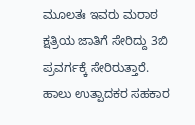ಮೂಲತಃ ಇವರು ಮರಾಠ ಕ್ಷತ್ರಿಯ ಜಾತಿಗೆ ಸೇರಿದ್ದು 3ಬಿ ಪ್ರವರ್ಗಕ್ಕೆ ಸೇರಿರುತ್ತಾರೆ. ಹಾಲು ಉತ್ಪಾದಕರ ಸಹಕಾರ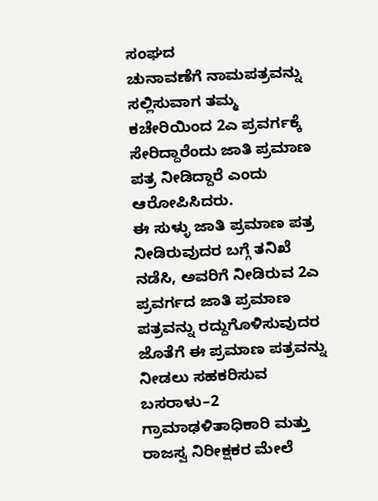ಸಂಘದ
ಚುನಾವಣೆಗೆ ನಾಮಪತ್ರವನ್ನು ಸಲ್ಲಿಸುವಾಗ ತಮ್ಮ ಕಚೇರಿಯಿಂದ 2ಎ ಪ್ರವರ್ಗಕ್ಕೆ ಸೇರಿದ್ದಾರೆಂದು ಜಾತಿ ಪ್ರಮಾಣ ಪತ್ರ ನೀಡಿದ್ದಾರೆ ಎಂದು ಆರೋಪಿಸಿದರು.
ಈ ಸುಳ್ಳು ಜಾತಿ ಪ್ರಮಾಣ ಪತ್ರ ನೀಡಿರುವುದರ ಬಗ್ಗೆ ತನಿಖೆ ನಡೆಸಿ, ಅವರಿಗೆ ನೀಡಿರುವ 2ಎ ಪ್ರವರ್ಗದ ಜಾತಿ ಪ್ರಮಾಣ ಪತ್ರವನ್ನು ರದ್ದುಗೊಳಿಸುವುದರ ಜೊತೆಗೆ ಈ ಪ್ರಮಾಣ ಪತ್ರವನ್ನು ನೀಡಲು ಸಹಕರಿಸುವ ಬಸರಾಳು–2 ಗ್ರಾಮಾಢಳಿತಾಧಿಕಾರಿ ಮತ್ತು ರಾಜಸ್ವ ನಿರೀಕ್ಷಕರ ಮೇಲೆ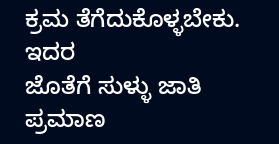ಕ್ರಮ ತೆಗೆದುಕೊಳ್ಳಬೇಕು. ಇದರ
ಜೊತೆಗೆ ಸುಳ್ಳು ಜಾತಿ ಪ್ರಮಾಣ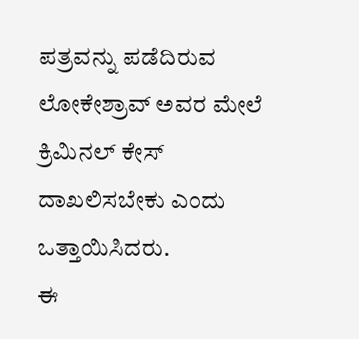ಪತ್ರವನ್ನು ಪಡೆದಿರುವ ಲೋಕೇಶ್ರಾವ್ ಅವರ ಮೇಲೆ ಕ್ರಿಮಿನಲ್ ಕೇಸ್ ದಾಖಲಿಸಬೇಕು ಎಂದು ಒತ್ತಾಯಿಸಿದರು.
ಈ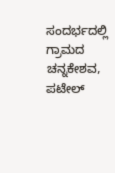ಸಂದರ್ಭದಲ್ಲಿ ಗ್ರಾಮದ ಚನ್ನಕೇಶವ, ಪಟೇಲ್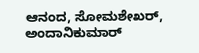ಆನಂದ, ಸೋಮಶೇಖರ್, ಅಂದಾನಿಕುಮಾರ್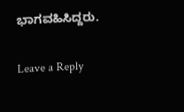ಭಾಗವಹಿಸಿದ್ದರು.

Leave a Reply